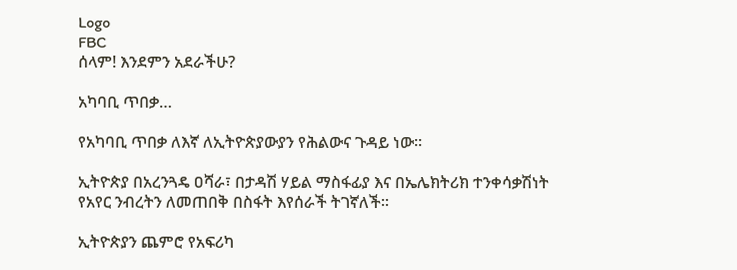Logo
FBC
ሰላም! እንደምን አደራችሁ?

አካባቢ ጥበቃ…

የአካባቢ ጥበቃ ለእኛ ለኢትዮጵያውያን የሕልውና ጉዳይ ነው፡፡

ኢትዮጵያ በአረንጓዴ ዐሻራ፣ በታዳሽ ሃይል ማስፋፊያ እና በኤሌክትሪክ ተንቀሳቃሽነት የአየር ንብረትን ለመጠበቅ በስፋት እየሰራች ትገኛለች፡፡

ኢትዮጵያን ጨምሮ የአፍሪካ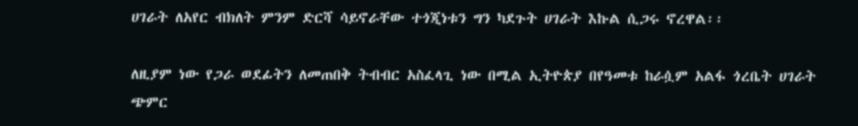ሀገራት ለአየር ብክለት ምንም ድርሻ ሳይኖራቸው ተጎጂነቱን ግን ካደጉት ሀገራት እኩል ሲጋሩ ኖረዋል፡፡

ለዚያም ነው የጋራ ወደፊትን ለመጠበቅ ትብብር አስፈላጊ ነው በሚል ኢትዮጵያ በየዓመቱ ከራሷም አልፋ ጎረቤት ሀገራት ጭምር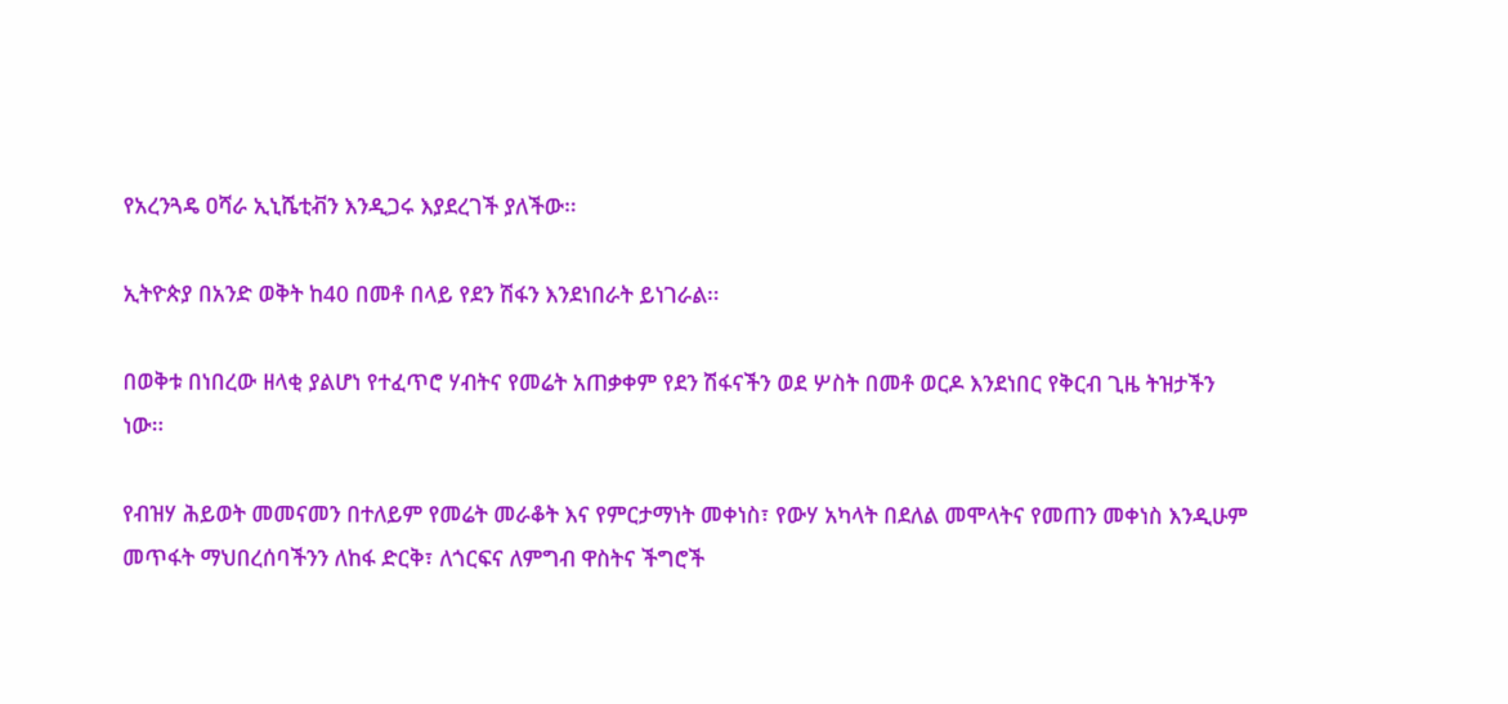የአረንጓዴ ዐሻራ ኢኒሼቲቭን እንዲጋሩ እያደረገች ያለችው፡፡

ኢትዮጵያ በአንድ ወቅት ከ40 በመቶ በላይ የደን ሽፋን እንደነበራት ይነገራል፡፡

በወቅቱ በነበረው ዘላቂ ያልሆነ የተፈጥሮ ሃብትና የመሬት አጠቃቀም የደን ሽፋናችን ወደ ሦስት በመቶ ወርዶ እንደነበር የቅርብ ጊዜ ትዝታችን ነው፡፡

የብዝሃ ሕይወት መመናመን በተለይም የመሬት መራቆት እና የምርታማነት መቀነስ፣ የውሃ አካላት በደለል መሞላትና የመጠን መቀነስ እንዲሁም መጥፋት ማህበረሰባችንን ለከፋ ድርቅ፣ ለጎርፍና ለምግብ ዋስትና ችግሮች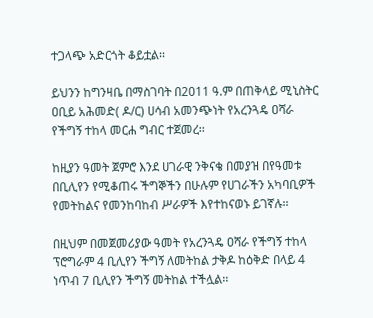ተጋላጭ አድርጎት ቆይቷል፡፡

ይህንን ከግንዛቤ በማስገባት በ2011 ዓ.ም በጠቅላይ ሚኒስትር ዐቢይ አሕመድ( ዶ/ር) ሀሳብ አመንጭነት የአረንጓዴ ዐሻራ የችግኝ ተከላ መርሐ ግብር ተጀመረ፡፡

ከዚያን ዓመት ጀምሮ እንደ ሀገራዊ ንቅናቄ በመያዝ በየዓመቱ በቢሊየን የሚቆጠሩ ችግኞችን በሁሉም የሀገራችን አካባቢዎች የመትከልና የመንከባከብ ሥራዎች እየተከናወኑ ይገኛሉ፡፡

በዚህም በመጀመሪያው ዓመት የአረንጓዴ ዐሻራ የችግኝ ተከላ ፕሮግራም 4 ቢሊየን ችግኝ ለመትከል ታቅዶ ከዕቅድ በላይ 4 ነጥብ 7 ቢሊየን ችግኝ መትከል ተችሏል፡፡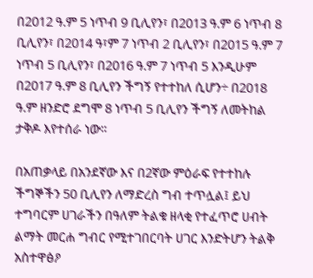በ2012 ዓ.ም 5 ነጥብ 9 ቢሊየን፣ በ2013 ዓ.ም 6 ነጥብ 8 ቢሊየን፣ በ2014 ዓ፣ም 7 ነጥብ 2 ቢሊየን፣ በ2015 ዓ.ም 7 ነጥብ 5 ቢሊየን፣ በ2016 ዓ.ም 7 ነጥብ 5 እንዲሁም በ2017 ዓ.ም 8 ቢሊየን ችግኝ የተተከለ ሲሆን÷ በ2018 ዓ.ም ዘንድሮ ደግሞ 8 ነጥብ 5 ቢሊየን ችግኝ ለመትከል ታቅዶ እየተሰራ ነው፡፡

በአጠቃላይ በአንደኛው እና በ2ኛው ምዕራፍ የተተከሉ ችግኞችን 50 ቢሊየን ለማድረስ ግብ ተጥሏል፤ ይህ ተግባርም ሀገራችን በዓለም ትልቁ ዘላቂ የተፈጥሮ ሀብት ልማት መርሐ ግብር የሚተገበርባት ሀገር እንድትሆን ትልቅ አስተዋፅዖ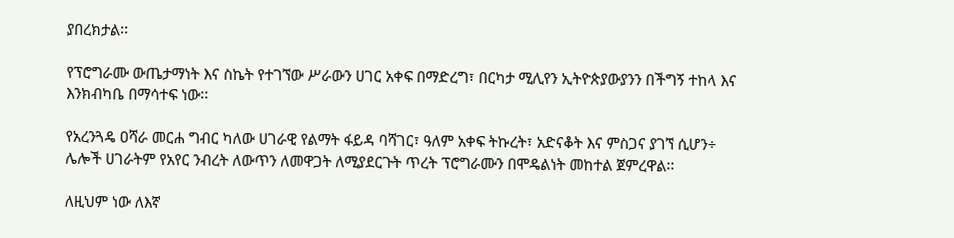ያበረክታል፡፡

የፕሮግራሙ ውጤታማነት እና ስኬት የተገኘው ሥራውን ሀገር አቀፍ በማድረግ፣ በርካታ ሚሊየን ኢትዮጵያውያንን በችግኝ ተከላ እና እንክብካቤ በማሳተፍ ነው፡፡

የአረንጓዴ ዐሻራ መርሐ ግብር ካለው ሀገራዊ የልማት ፋይዳ ባሻገር፣ ዓለም አቀፍ ትኩረት፣ አድናቆት እና ምስጋና ያገኘ ሲሆን÷ ሌሎች ሀገራትም የአየር ንብረት ለውጥን ለመዋጋት ለሚያደርጉት ጥረት ፕሮግራሙን በሞዴልነት መከተል ጀምረዋል፡፡

ለዚህም ነው ለእኛ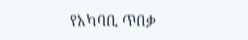የአካባቢ ጥበቃ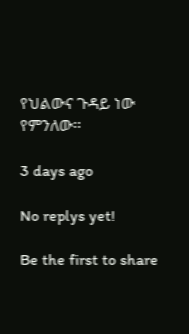የህልውና ጉዳይ ነው የምንለው፡፡

3 days ago

No replys yet!

Be the first to share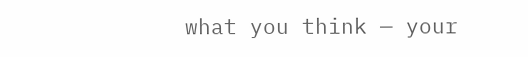what you think — your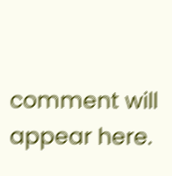comment will appear here.